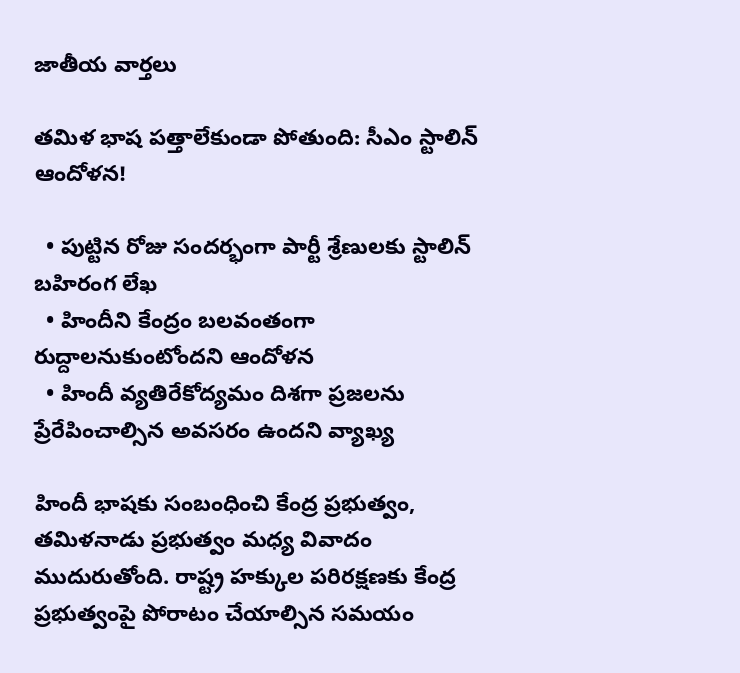జాతీయ వార్తలు

తమిళ భాష పత్తాలేకుండా పోతుంది: సీఎం స్టాలిన్ ఆందోళన!

  • పుట్టిన రోజు సందర్భంగా పార్టీ శ్రేణులకు స్టాలిన్ బహిరంగ లేఖ
  • హిందీని కేంద్రం బలవంతంగా రుద్దాలనుకుంటోందని ఆందోళన
  • హిందీ వ్యతిరేకోద్యమం దిశగా ప్రజలను ప్రేరేపించాల్సిన అవసరం ఉందని వ్యాఖ్య

హిందీ భాషకు సంబంధించి కేంద్ర ప్రభుత్వం, తమిళనాడు ప్రభుత్వం మధ్య వివాదం ముదురుతోంది. రాష్ట్ర హక్కుల పరిరక్షణకు కేంద్ర ప్రభుత్వంపై పోరాటం చేయాల్సిన సమయం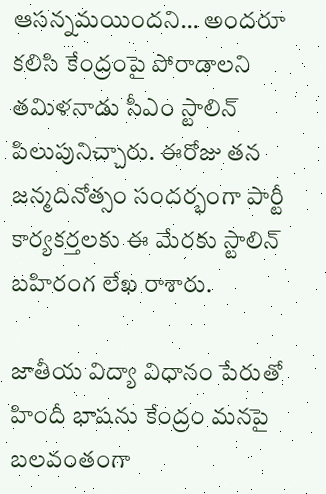ఆసన్నమయిందని… అందరూ కలిసి కేంద్రంపై పోరాడాలని తమిళనాడు సీఎం స్టాలిన్ పిలుపునిచ్చారు. ఈరోజు తన జన్మదినోత్సం సందర్భంగా పార్టీ కార్యకర్తలకు ఈ మేరకు స్టాలిన్ బహిరంగ లేఖ రాశారు.

జాతీయ విద్యా విధానం పేరుతో హిందీ భాషను కేంద్రం మనపై బలవంతంగా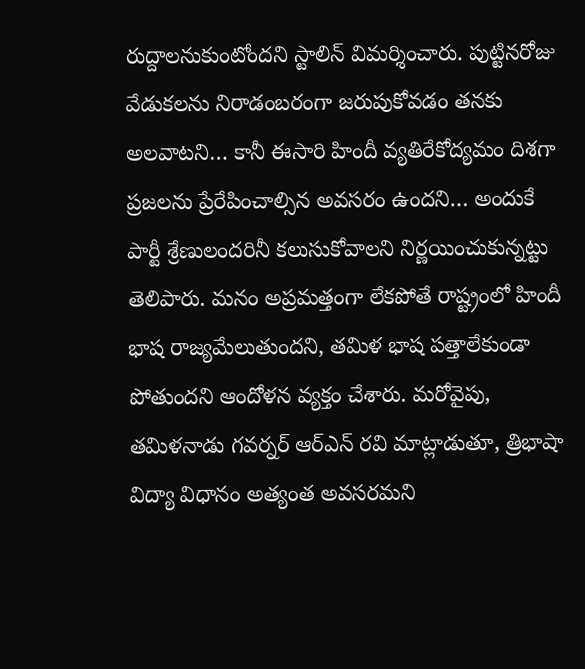రుద్దాలనుకుంటోందని స్టాలిన్ విమర్శించారు. పుట్టినరోజు వేడుకలను నిరాడంబరంగా జరుపుకోవడం తనకు అలవాటని… కానీ ఈసారి హిందీ వ్యతిరేకోద్యమం దిశగా ప్రజలను ప్రేరేపించాల్సిన అవసరం ఉందని… అందుకే పార్టీ శ్రేణులందరినీ కలుసుకోవాలని నిర్ణయించుకున్నట్టు తెలిపారు. మనం అప్రమత్తంగా లేకపోతే రాష్ట్రంలో హిందీ భాష రాజ్యమేలుతుందని, తమిళ భాష పత్తాలేకుండా పోతుందని ఆందోళన వ్యక్తం చేశారు. మరోవైపు, తమిళనాడు గవర్నర్ ఆర్ఎన్ రవి మాట్లాడుతూ, త్రిభాషా విద్యా విధానం అత్యంత అవసరమని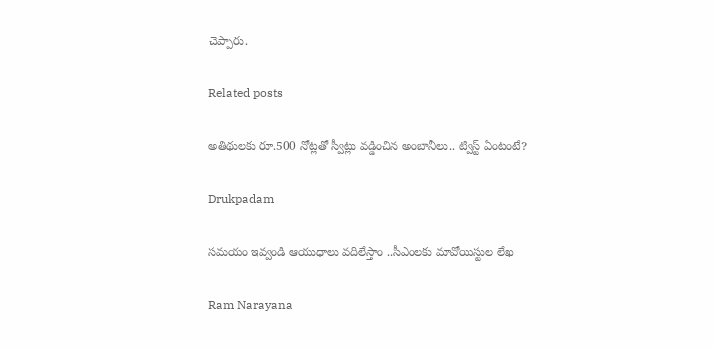చెప్పారు.

Related posts

అతిథులకు రూ.500 నోట్లతో స్వీట్లు వడ్డించిన అంబానీలు.. ట్విస్ట్ ఏంటంటే?

Drukpadam

సమయం ఇవ్వండి ఆయుధాలు వదిలేస్తాం ..సీఎంలకు మావోయిస్టుల లేఖ

Ram Narayana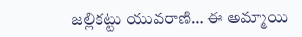జల్లికట్టు యువరాణి… ఈ అమ్మాయి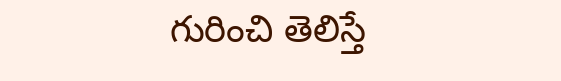గురించి తెలిస్తే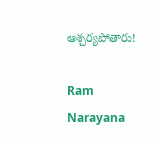ఆశ్చర్యపోతారు!

Ram Narayana